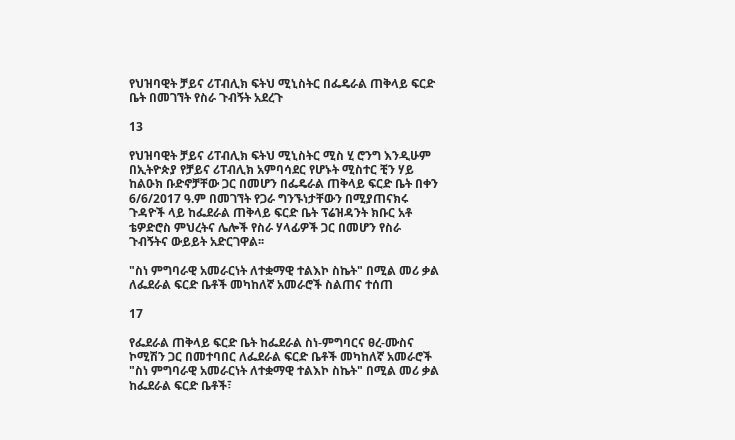የህዝባዊት ቻይና ሪፐብሊክ ፍትህ ሚኒስትር በፌዴራል ጠቅላይ ፍርድ ቤት በመገኘት የስራ ጉብኝት አደረጉ

13

የህዝባዊት ቻይና ሪፐብሊክ ፍትህ ሚኒስትር ሚስ ሂ ሮንግ እንዲሁም በኢትዮጵያ የቻይና ሪፐብሊክ አምባሳደር የሆኑት ሚስተር ቺን ሃይ ከልዑክ ቡድኖቻቸው ጋር በመሆን በፌዴራል ጠቅላይ ፍርድ ቤት በቀን 6/6/2017 ዓ.ም በመገኘት የጋራ ግንኙነታቸውን በሚያጠናክሩ ጉዳዮች ላይ ከፌደራል ጠቅላይ ፍርድ ቤት ፕሬዝዳንት ክቡር አቶ ቴዎድሮስ ምህረትና ሌሎች የስራ ሃላፊዎች ጋር በመሆን የስራ ጉብኝትና ውይይት አድርገዋል፡፡

"ስነ ምግባራዊ አመራርነት ለተቋማዊ ተልእኮ ስኬት" በሚል መሪ ቃል ለፌደራል ፍርድ ቤቶች መካከለኛ አመራሮች ስልጠና ተሰጠ

17

የፌደራል ጠቅላይ ፍርድ ቤት ከፌደራል ስነ-ምግባርና ፀረ-ሙስና ኮሚሽን ጋር በመተባበር ለፌደራል ፍርድ ቤቶች መካከለኛ አመራሮች "ስነ ምግባራዊ አመራርነት ለተቋማዊ ተልእኮ ስኬት" በሚል መሪ ቃል ከፌደራል ፍርድ ቤቶች፣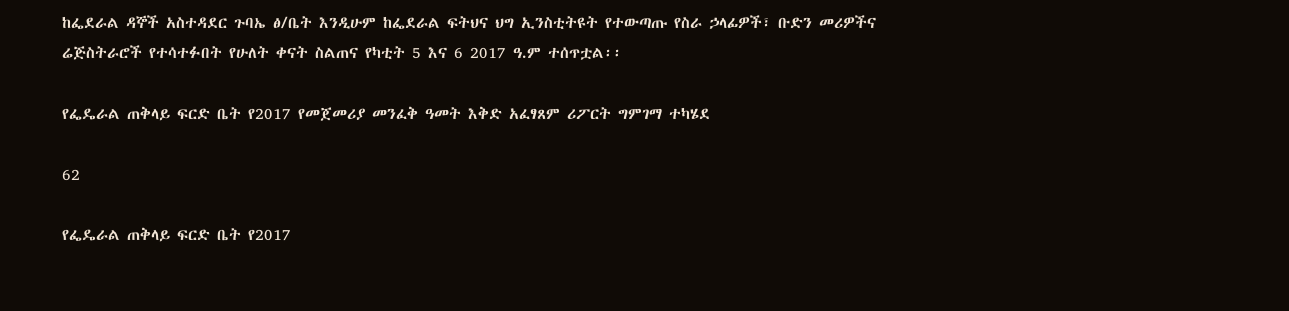ከፌደራል ዳኞች አስተዳደር ጉባኤ ፅ/ቤት እንዲሁም ከፌደራል ፍትህና ህግ ኢንስቲትዩት የተውጣጡ የስራ ኃላፊዎች፣ ቡድን መሪዎችና ሬጅስትራሮች የተሳተፉበት የሁለት ቀናት ስልጠና የካቲት 5 እና 6 2017 ዓ.ም ተሰጥቷል፡፡

የፌዴራል ጠቅላይ ፍርድ ቤት የ2017 የመጀመሪያ መንፈቅ ዓመት እቅድ አፈፃጸም ሪፖርት ግምገማ ተካሄደ

62

የፌዴራል ጠቅላይ ፍርድ ቤት የ2017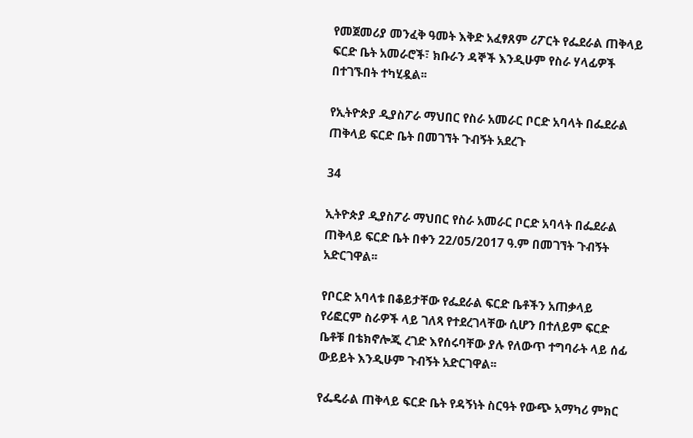የመጀመሪያ መንፈቅ ዓመት እቅድ አፈፃጸም ሪፖርት የፌደራል ጠቅላይ ፍርድ ቤት አመራሮች፣ ክቡራን ዳኞች እንዲሁም የስራ ሃላፊዎች በተገኙበት ተካሂዷል፡፡

የኢትዮጵያ ዲያስፖራ ማህበር የስራ አመራር ቦርድ አባላት በፌደራል ጠቅላይ ፍርድ ቤት በመገኘት ጉብኝት አደረጉ

34

ኢትዮጵያ ዲያስፖራ ማህበር የስራ አመራር ቦርድ አባላት በፌደራል ጠቅላይ ፍርድ ቤት በቀን 22/05/2017 ዓ.ም በመገኘት ጉብኝት አድርገዋል፡፡

የቦርድ አባላቱ በቆይታቸው የፌደራል ፍርድ ቤቶችን አጠቃላይ የሪፎርም ስራዎች ላይ ገለጻ የተደረገላቸው ሲሆን በተለይም ፍርድ ቤቶቹ በቴክኖሎጂ ረገድ እየሰሩባቸው ያሉ የለውጥ ተግባራት ላይ ሰፊ ውይይት እንዲሁም ጉብኝት አድርገዋል፡፡

የፌዴራል ጠቅላይ ፍርድ ቤት የዳኝነት ስርዓት የውጭ አማካሪ ምክር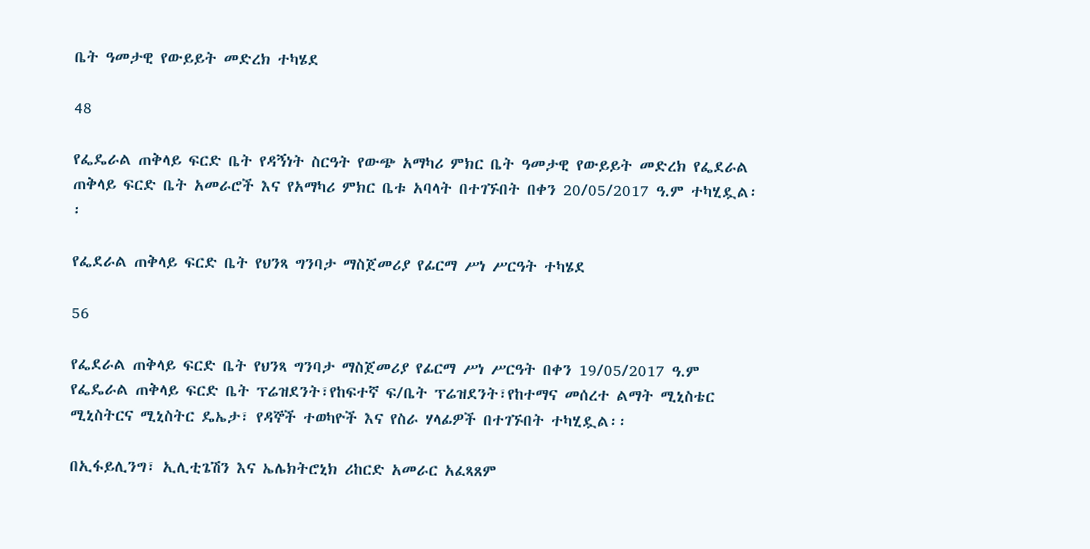ቤት ዓመታዊ የውይይት መድረክ ተካሄደ

48

የፌዴራል ጠቅላይ ፍርድ ቤት የዳኝነት ስርዓት የውጭ አማካሪ ምክር ቤት ዓመታዊ የውይይት መድረክ የፌደራል ጠቅላይ ፍርድ ቤት አመራሮች እና የአማካሪ ምክር ቤቱ አባላት በተገኙበት በቀን 20/05/2017 ዓ.ም ተካሂዷል፡፡

የፌደራል ጠቅላይ ፍርድ ቤት የህንጻ ግንባታ ማስጀመሪያ የፊርማ ሥነ ሥርዓት ተካሄደ

56

የፌደራል ጠቅላይ ፍርድ ቤት የህንጻ ግንባታ ማስጀመሪያ የፊርማ ሥነ ሥርዓት በቀን 19/05/2017 ዓ.ም የፌዴራል ጠቅላይ ፍርድ ቤት ፕሬዝደንት፣የከፍተኛ ፍ/ቤት ፕሬዝደንት፣የከተማና መሰረተ ልማት ሚኒስቴር ሚኒስትርና ሚኒስትር ዴኤታ፣ የዳኞች ተወካዮች እና የስራ ሃላፊዎች በተገኙበት ተካሂዷል፡፡

በኢፋይሊንግ፣ ኢሊቲጌሽን እና ኤሌክትሮኒክ ሪከርድ አመራር አፈጻጸም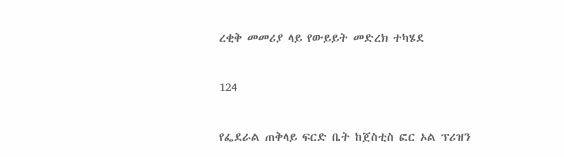ረቂቅ መመሪያ ላይ የውይይት መድረክ ተካሄደ

124

የፌደራል ጠቅላይ ፍርድ ቤት ከጀስቲስ ፎር ኦል ፕሪዝን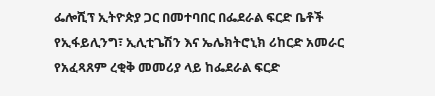ፌሎሺፕ ኢትዮጵያ ጋር በመተባበር በፌደራል ፍርድ ቤቶች የኢፋይሊንግ፣ ኢሊቲጌሽን እና ኤሌክትሮኒክ ሪከርድ አመራር የአፈጻጸም ረቂቅ መመሪያ ላይ ከፌደራል ፍርድ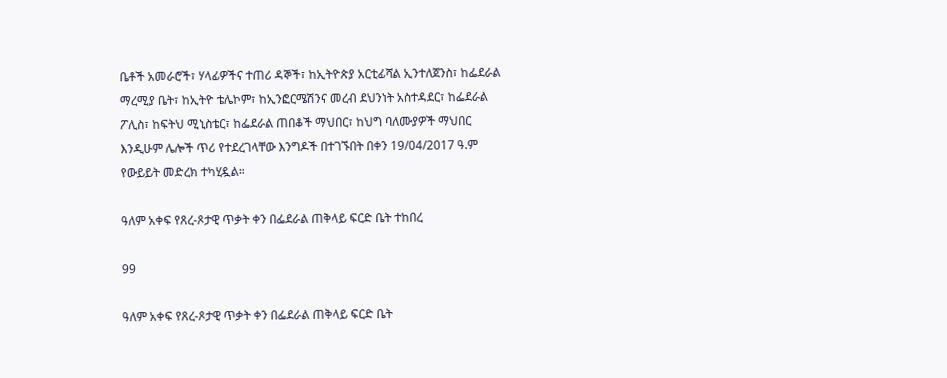ቤቶች አመራሮች፣ ሃላፊዎችና ተጠሪ ዳኞች፣ ከኢትዮጵያ አርቲፊሻል ኢንተለጀንስ፣ ከፌደራል ማረሚያ ቤት፣ ከኢትዮ ቴሌኮም፣ ከኢንፎርሜሽንና መረብ ደህንነት አስተዳደር፣ ከፌደራል ፖሊስ፣ ከፍትህ ሚኒስቴር፣ ከፌደራል ጠበቆች ማህበር፣ ከህግ ባለሙያዎች ማህበር እንዲሁም ሌሎች ጥሪ የተደረገላቸው እንግዶች በተገኙበት በቀን 19/04/2017 ዓ.ም የውይይት መድረክ ተካሂዷል።

ዓለም አቀፍ የጸረ-ጾታዊ ጥቃት ቀን በፌደራል ጠቅላይ ፍርድ ቤት ተከበረ

99

ዓለም አቀፍ የጸረ-ጾታዊ ጥቃት ቀን በፌደራል ጠቅላይ ፍርድ ቤት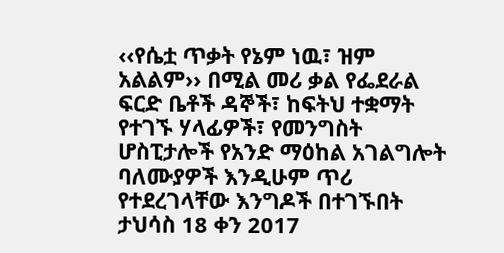‹‹የሴቷ ጥቃት የኔም ነዉ፣ ዝም አልልም›› በሚል መሪ ቃል የፌደራል ፍርድ ቤቶች ዳኞች፣ ከፍትህ ተቋማት የተገኙ ሃላፊዎች፣ የመንግስት ሆስፒታሎች የአንድ ማዕከል አገልግሎት ባለሙያዎች እንዲሁም ጥሪ የተደረገላቸው እንግዶች በተገኙበት ታህሳስ 18 ቀን 2017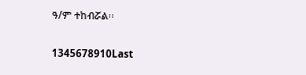ዓ/ም ተከብሯል፡፡

1345678910Last